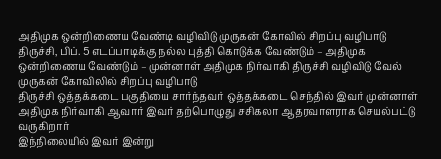அதிமுக ஒன்றிணைய வேண்டி வழிவிடு முருகன் கோவில் சிறப்பு வழிபாடு
திருச்சி, பிப். 5 எடப்பாடிக்கு நல்ல புத்தி கொடுக்க வேண்டும் – அதிமுக ஒன்றிணைய வேண்டும் – முன்னாள் அதிமுக நிர்வாகி திருச்சி வழிவிடு வேல் முருகன் கோவிலில் சிறப்பு வழிபாடு
திருச்சி ஒத்தக்கடை பகுதியை சார்ந்தவர் ஒத்தக்கடை செந்தில் இவர் முன்னாள் அதிமுக நிர்வாகி ஆவார் இவர் தற்பொழுது சசிகலா ஆதரவாளராக செயல்பட்டு வருகிறார்
இந்நிலையில் இவர் இன்று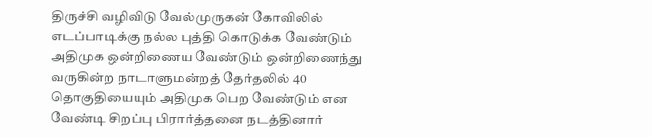திருச்சி வழிவிடு வேல்முருகன் கோவிலில் எடப்பாடிக்கு நல்ல புத்தி கொடுக்க வேண்டும் அதிமுக ஒன்றிணைய வேண்டும் ஒன்றிணைந்து வருகின்ற நாடாளுமன்றத் தேர்தலில் 40 தொகுதியையும் அதிமுக பெற வேண்டும் என வேண்டி சிறப்பு பிரார்த்தனை நடத்தினார்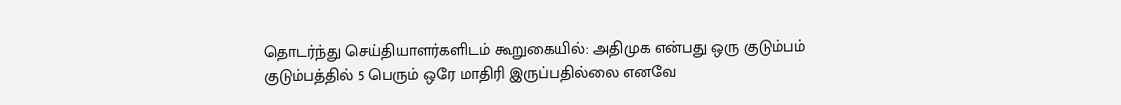தொடர்ந்து செய்தியாளர்களிடம் கூறுகையில்: அதிமுக என்பது ஒரு குடும்பம் குடும்பத்தில் 5 பெரும் ஒரே மாதிரி இருப்பதில்லை எனவே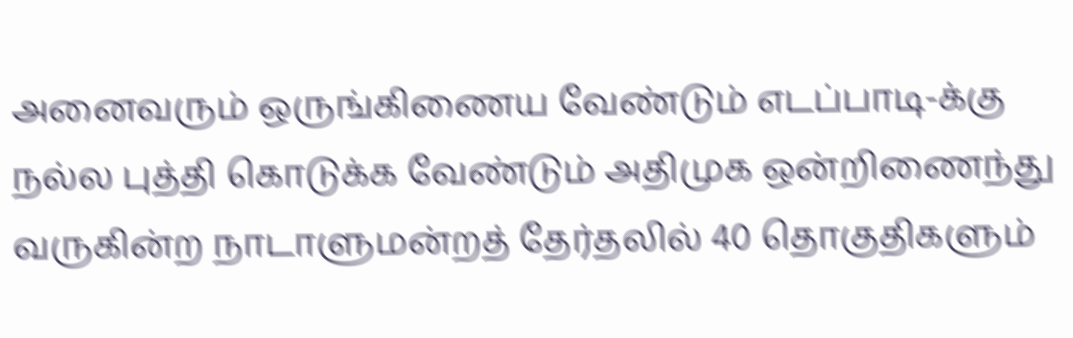அனைவரும் ஒருங்கிணைய வேண்டும் எடப்பாடி-க்கு நல்ல புத்தி கொடுக்க வேண்டும் அதிமுக ஒன்றிணைந்து வருகின்ற நாடாளுமன்றத் தேர்தலில் 40 தொகுதிகளும்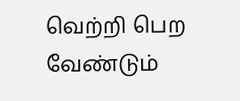வெற்றி பெற வேண்டும்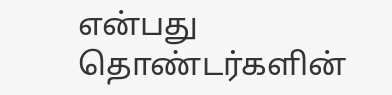என்பது தொண்டர்களின்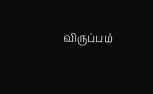விருப்பம்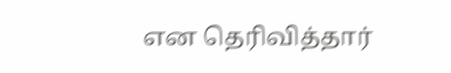என தெரிவித்தார்